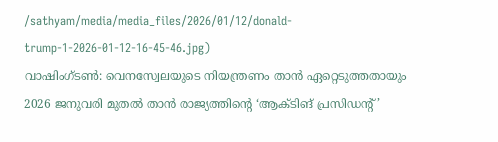/sathyam/media/media_files/2026/01/12/donald-trump-1-2026-01-12-16-45-46.jpg)
വാഷിംഗ്ടൺ: വെനസ്വേലയുടെ നിയന്ത്രണം താൻ ഏറ്റെടുത്തതായും 2026 ജനുവരി മുതൽ താൻ രാജ്യത്തിന്റെ ‘ആക്ടിങ് പ്രസിഡന്റ്’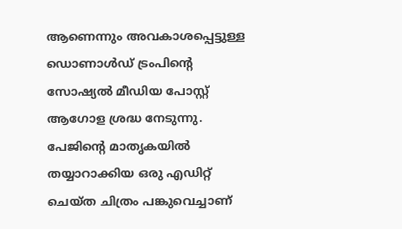ആണെന്നും അവകാശപ്പെട്ടുള്ള ഡൊണാൾഡ് ട്രംപിന്റെ സോഷ്യൽ മീഡിയ പോസ്റ്റ് ആഗോള ശ്രദ്ധ നേടുന്നു.
പേജിന്റെ മാതൃകയിൽ തയ്യാറാക്കിയ ഒരു എഡിറ്റ് ചെയ്ത ചിത്രം പങ്കുവെച്ചാണ്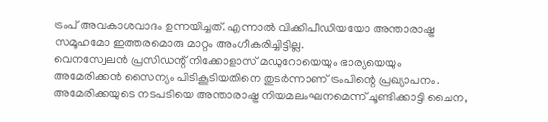ട്രംപ് അവകാശവാദം ഉന്നയിച്ചത്. എന്നാൽ വിക്കിപീഡിയയോ അന്താരാഷ്ട്ര സമൂഹമോ ഇത്തരമൊരു മാറ്റം അംഗീകരിച്ചിട്ടില്ല.
വെനസ്വേലൻ പ്രസിഡന്റ് നിക്കോളാസ് മഡുറോയെയും ഭാര്യയെയും അമേരിക്കൻ സൈന്യം പിടികൂടിയതിനെ തുടർന്നാണ് ട്രംപിന്റെ പ്രഖ്യാപനം. അമേരിക്കയുടെ നടപടിയെ അന്താരാഷ്ട്ര നിയമലംഘനമെന്ന് ചൂണ്ടിക്കാട്ടി ചൈന,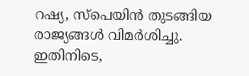റഷ്യ, സ്പെയിൻ തുടങ്ങിയ രാജ്യങ്ങൾ വിമർശിച്ചു.
ഇതിനിടെ,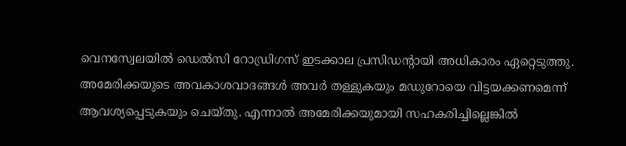വെനസ്വേലയിൽ ഡെൽസി റോഡ്രിഗസ് ഇടക്കാല പ്രസിഡന്റായി അധികാരം ഏറ്റെടുത്തു. അമേരിക്കയുടെ അവകാശവാദങ്ങൾ അവർ തള്ളുകയും മഡുറോയെ വിട്ടയക്കണമെന്ന് ആവശ്യപ്പെടുകയും ചെയ്തു. എന്നാൽ അമേരിക്കയുമായി സഹകരിച്ചില്ലെങ്കിൽ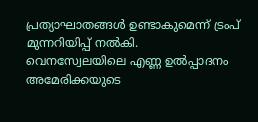പ്രത്യാഘാതങ്ങൾ ഉണ്ടാകുമെന്ന് ട്രംപ് മുന്നറിയിപ്പ് നൽകി.
വെനസ്വേലയിലെ എണ്ണ ഉൽപ്പാദനം അമേരിക്കയുടെ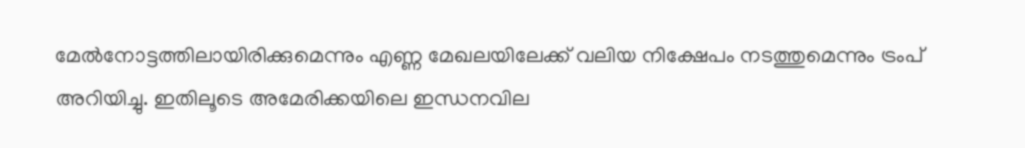മേൽനോട്ടത്തിലായിരിക്കുമെന്നും എണ്ണ മേഖലയിലേക്ക് വലിയ നിക്ഷേപം നടത്തുമെന്നും ട്രംപ് അറിയിച്ചു. ഇതിലൂടെ അമേരിക്കയിലെ ഇന്ധനവില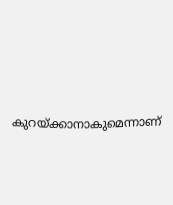കുറയ്ക്കാനാകുമെന്നാണ്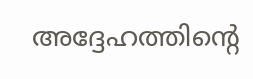അദ്ദേഹത്തിന്റെ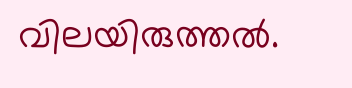വിലയിരുത്തൽ.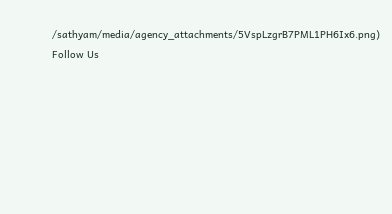/sathyam/media/agency_attachments/5VspLzgrB7PML1PH6Ix6.png)
Follow Us